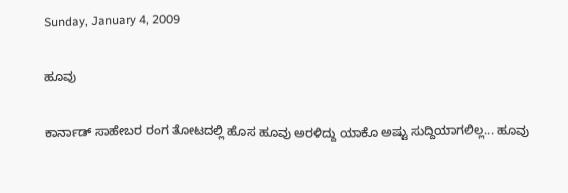Sunday, January 4, 2009

ಹೂವು

ಕಾರ್ನಾಡ್ ಸಾಹೇಬರ ರಂಗ ತೋಟದಲ್ಲಿ ಹೊಸ ಹೂವು ಅರಳಿದ್ದು ಯಾಕೊ ಅಷ್ಟು ಸುದ್ದಿಯಾಗಲಿಲ್ಲ... ಹೂವು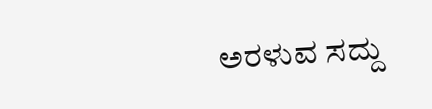ಅರಳುವ ಸದ್ದು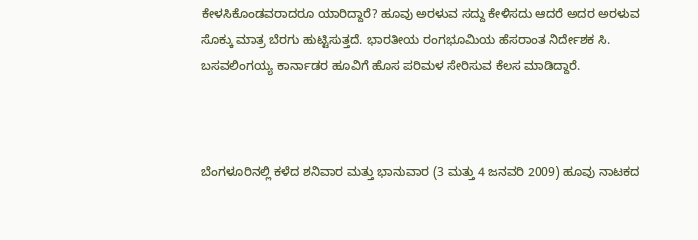ಕೇಳಸಿಕೊಂಡವರಾದರೂ ಯಾರಿದ್ದಾರೆ? ಹೂವು ಅರಳುವ ಸದ್ದು ಕೇಳಿಸದು ಆದರೆ ಅದರ ಅರಳುವ ಸೊಕ್ಕು ಮಾತ್ರ ಬೆರಗು ಹುಟ್ಟಿಸುತ್ತದೆ. ಭಾರತೀಯ ರಂಗಭೂಮಿಯ ಹೆಸರಾಂತ ನಿರ್ದೇಶಕ ಸಿ. ಬಸವಲಿಂಗಯ್ಯ ಕಾರ್ನಾಡರ ಹೂವಿಗೆ ಹೊಸ ಪರಿಮಳ ಸೇರಿಸುವ ಕೆಲಸ ಮಾಡಿದ್ದಾರೆ.



ಬೆಂಗಳೂರಿನಲ್ಲಿ ಕಳೆದ ಶನಿವಾರ ಮತ್ತು ಭಾನುವಾರ (3 ಮತ್ತು 4 ಜನವರಿ 2009) ಹೂವು ನಾಟಕದ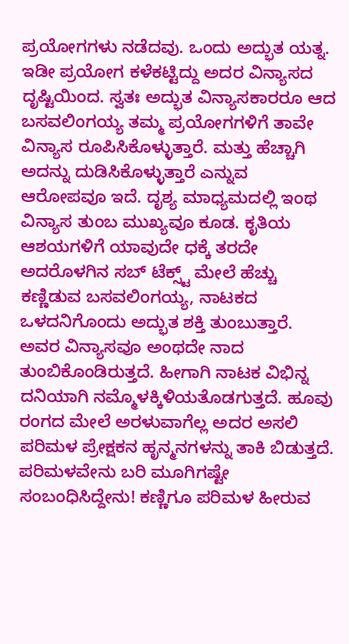ಪ್ರಯೋಗಗಳು ನಡೆದವು. ಒಂದು ಅದ್ಭುತ ಯತ್ನ. ಇಡೀ ಪ್ರಯೋಗ ಕಳೆಕಟ್ಟಿದ್ದು ಅದರ ವಿನ್ಯಾಸದ ದೃಷ್ಟಿಯಿಂದ. ಸ್ವತಃ ಅದ್ಭುತ ವಿನ್ಯಾಸಕಾರರೂ ಆದ ಬಸವಲಿಂಗಯ್ಯ ತಮ್ಮ ಪ್ರಯೋಗಗಳಿಗೆ ತಾವೇ ವಿನ್ಯಾಸ ರೂಪಿಸಿಕೊಳ್ಳುತ್ತಾರೆ. ಮತ್ತು ಹೆಚ್ಚಾಗಿ ಅದನ್ನು ದುಡಿಸಿಕೊಳ್ಳುತ್ತಾರೆ ಎನ್ನುವ ಆರೋಪವೂ ಇದೆ. ದೃಶ್ಯ ಮಾಧ್ಯಮದಲ್ಲಿ ಇಂಥ ವಿನ್ಯಾಸ ತುಂಬ ಮುಖ್ಯವೂ ಕೂಡ. ಕೃತಿಯ ಆಶಯಗಳಿಗೆ ಯಾವುದೇ ಧಕ್ಕೆ ತರದೇ ಅದರೊಳಗಿನ ಸಬ್ ಟೆಕ್ಸ್ಟ್ ಮೇಲೆ ಹೆಚ್ಚು ಕಣ್ಣಿಡುವ ಬಸವಲಿಂಗಯ್ಯ, ನಾಟಕದ ಒಳದನಿಗೊಂದು ಅದ್ಭುತ ಶಕ್ತಿ ತುಂಬುತ್ತಾರೆ. ಅವರ ವಿನ್ಯಾಸವೂ ಅಂಥದೇ ನಾದ ತುಂಬಿಕೊಂಡಿರುತ್ತದೆ. ಹೀಗಾಗಿ ನಾಟಕ ವಿಭಿನ್ನ ದನಿಯಾಗಿ ನಮ್ಮೊಳಕ್ಕಿಳಿಯತೊಡಗುತ್ತದೆ. ಹೂವು ರಂಗದ ಮೇಲೆ ಅರಳುವಾಗೆಲ್ಲ ಅದರ ಅಸಲಿ ಪರಿಮಳ ಪ್ರೇಕ್ಷಕನ ಹೃನ್ಮನಗಳನ್ನು ತಾಕಿ ಬಿಡುತ್ತದೆ. ಪರಿಮಳವೇನು ಬರಿ ಮೂಗಿಗಷ್ಟೇ ಸಂಬಂಧಿಸಿದ್ದೇನು! ಕಣ್ಣಿಗೂ ಪರಿಮಳ ಹೀರುವ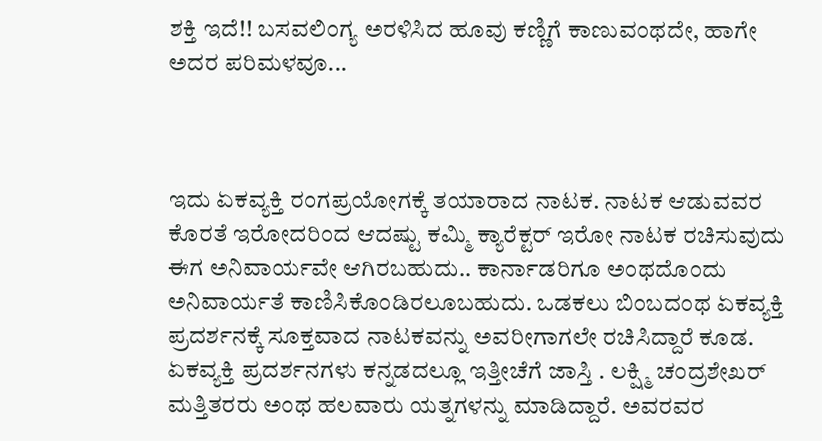ಶಕ್ತಿ ಇದೆ!! ಬಸವಲಿಂಗ್ಯ ಅರಳಿಸಿದ ಹೂವು ಕಣ್ಣಿಗೆ ಕಾಣುವಂಥದೇ, ಹಾಗೇ ಅದರ ಪರಿಮಳವೂ...



ಇದು ಏಕವ್ಯಕ್ತಿ ರಂಗಪ್ರಯೋಗಕ್ಕೆ ತಯಾರಾದ ನಾಟಕ. ನಾಟಕ ಆಡುವವರ ಕೊರತೆ ಇರೋದರಿಂದ ಆದಷ್ಟು ಕಮ್ಮಿ ಕ್ಯಾರೆಕ್ಟರ್ ಇರೋ ನಾಟಕ ರಚಿಸುವುದು ಈಗ ಅನಿವಾರ್ಯವೇ ಆಗಿರಬಹುದು.. ಕಾರ್ನಾಡರಿಗೂ ಅಂಥದೊಂದು ಅನಿವಾರ್ಯತೆ ಕಾಣಿಸಿಕೊಂಡಿರಲೂಬಹುದು. ಒಡಕಲು ಬಿಂಬದಂಥ ಏಕವ್ಯಕ್ತಿ ಪ್ರದರ್ಶನಕ್ಕೆ ಸೂಕ್ತವಾದ ನಾಟಕವನ್ನು ಅವರೀಗಾಗಲೇ ರಚಿಸಿದ್ದಾರೆ ಕೂಡ.
ಏಕವ್ಯಕ್ತಿ ಪ್ರದರ್ಶನಗಳು ಕನ್ನಡದಲ್ಲೂ ಇತ್ತೀಚೆಗೆ ಜಾಸ್ತಿ . ಲಕ್ಷ್ಮಿ ಚಂದ್ರಶೇಖರ್ ಮತ್ತಿತರರು ಅಂಥ ಹಲವಾರು ಯತ್ನಗಳನ್ನು ಮಾಡಿದ್ದಾರೆ. ಅವರವರ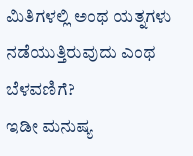ಮಿತಿಗಳಲ್ಲಿ ಅಂಥ ಯತ್ನಗಳು ನಡೆಯುತ್ತಿರುವುದು ಎಂಥ ಬೆಳವಣಿಗೆ?
ಇಡೀ ಮನುಷ್ಯ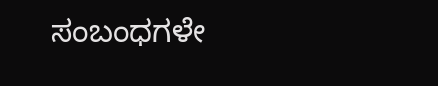ಸಂಬಂಧಗಳೇ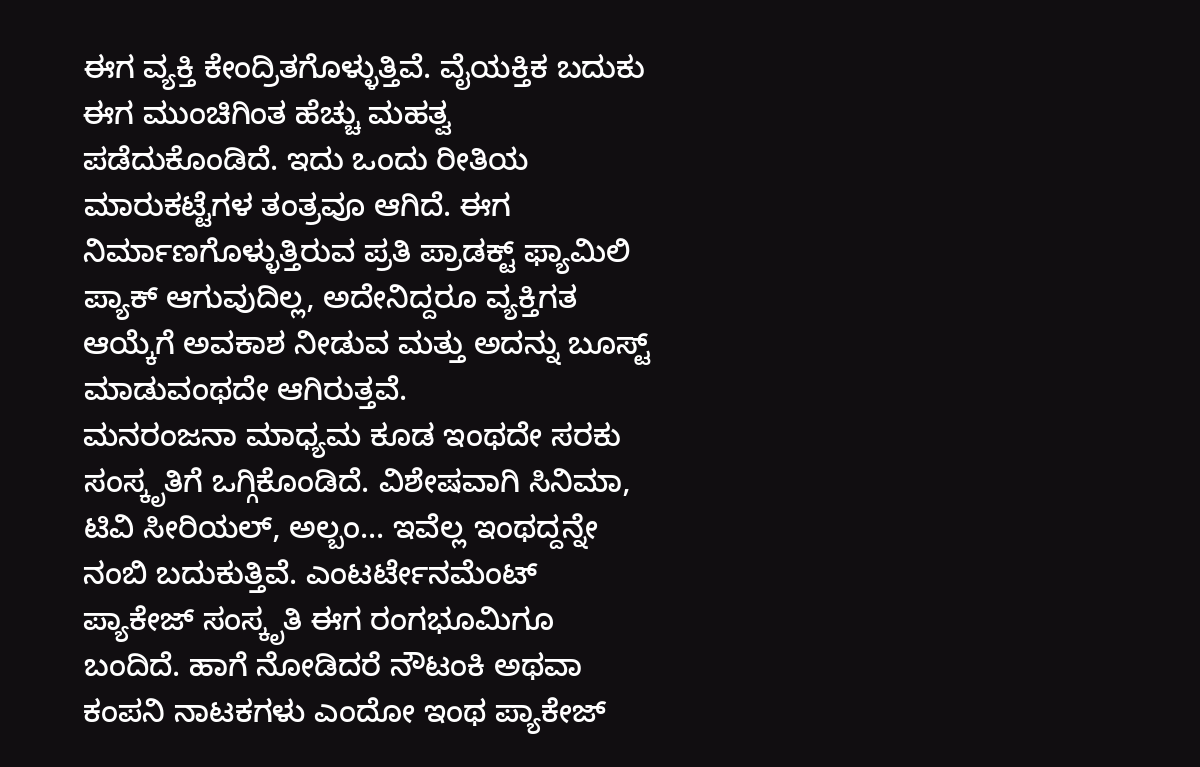ಈಗ ವ್ಯಕ್ತಿ ಕೇಂದ್ರಿತಗೊಳ್ಳುತ್ತಿವೆ. ವೈಯಕ್ತಿಕ ಬದುಕು ಈಗ ಮುಂಚಿಗಿಂತ ಹೆಚ್ಚು ಮಹತ್ವ ಪಡೆದುಕೊಂಡಿದೆ. ಇದು ಒಂದು ರೀತಿಯ ಮಾರುಕಟ್ಟೆಗಳ ತಂತ್ರವೂ ಆಗಿದೆ. ಈಗ ನಿರ್ಮಾಣಗೊಳ್ಳುತ್ತಿರುವ ಪ್ರತಿ ಪ್ರಾಡಕ್ಟ್ ಫ್ಯಾಮಿಲಿ ಪ್ಯಾಕ್ ಆಗುವುದಿಲ್ಲ, ಅದೇನಿದ್ದರೂ ವ್ಯಕ್ತಿಗತ ಆಯ್ಕೆಗೆ ಅವಕಾಶ ನೀಡುವ ಮತ್ತು ಅದನ್ನು ಬೂಸ್ಟ್ ಮಾಡುವಂಥದೇ ಆಗಿರುತ್ತವೆ.
ಮನರಂಜನಾ ಮಾಧ್ಯಮ ಕೂಡ ಇಂಥದೇ ಸರಕು ಸಂಸ್ಕೃತಿಗೆ ಒಗ್ಗಿಕೊಂಡಿದೆ. ವಿಶೇಷವಾಗಿ ಸಿನಿಮಾ, ಟಿವಿ ಸೀರಿಯಲ್, ಅಲ್ಬಂ... ಇವೆಲ್ಲ ಇಂಥದ್ದನ್ನೇ ನಂಬಿ ಬದುಕುತ್ತಿವೆ. ಎಂಟರ್ಟೇನಮೆಂಟ್ ಪ್ಯಾಕೇಜ್ ಸಂಸ್ಕೃತಿ ಈಗ ರಂಗಭೂಮಿಗೂ ಬಂದಿದೆ. ಹಾಗೆ ನೋಡಿದರೆ ನೌಟಂಕಿ ಅಥವಾ ಕಂಪನಿ ನಾಟಕಗಳು ಎಂದೋ ಇಂಥ ಪ್ಯಾಕೇಜ್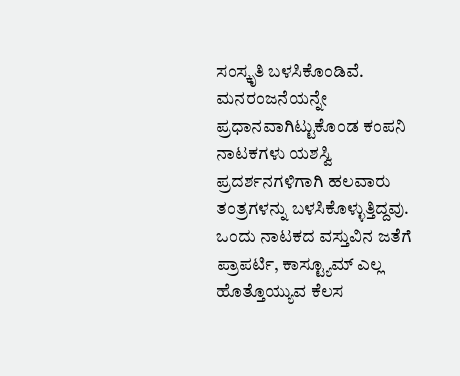ಸಂಸ್ಕೃತಿ ಬಳಸಿಕೊಂಡಿವೆ. ಮನರಂಜನೆಯನ್ನೇ ಪ್ರಧಾನವಾಗಿಟ್ಟುಕೊಂಡ ಕಂಪನಿ ನಾಟಕಗಳು ಯಶಸ್ವಿ ಪ್ರದರ್ಶನಗಳಿಗಾಗಿ ಹಲವಾರು ತಂತ್ರಗಳನ್ನು ಬಳಸಿಕೊಳ್ಳುತ್ತಿದ್ದವು. ಒಂದು ನಾಟಕದ ವಸ್ತುವಿನ ಜತೆಗೆ ಪ್ರಾಪರ್ಟಿ, ಕಾಸ್ಟ್ಯೂಮ್ ಎಲ್ಲ ಹೊತ್ತೊಯ್ಯುವ ಕೆಲಸ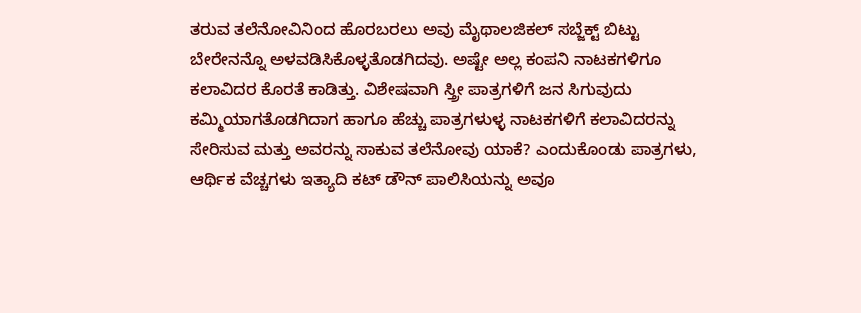ತರುವ ತಲೆನೋವಿನಿಂದ ಹೊರಬರಲು ಅವು ಮೈಥಾಲಜಿಕಲ್ ಸಬ್ಜೆಕ್ಟ್ ಬಿಟ್ಟು ಬೇರೇನನ್ನೊ ಅಳವಡಿಸಿಕೊಳ್ಳತೊಡಗಿದವು. ಅಷ್ಟೇ ಅಲ್ಲ ಕಂಪನಿ ನಾಟಕಗಳಿಗೂ ಕಲಾವಿದರ ಕೊರತೆ ಕಾಡಿತ್ತು. ವಿಶೇಷವಾಗಿ ಸ್ತ್ರೀ ಪಾತ್ರಗಳಿಗೆ ಜನ ಸಿಗುವುದು ಕಮ್ಮಿಯಾಗತೊಡಗಿದಾಗ ಹಾಗೂ ಹೆಚ್ಚು ಪಾತ್ರಗಳುಳ್ಳ ನಾಟಕಗಳಿಗೆ ಕಲಾವಿದರನ್ನು ಸೇರಿಸುವ ಮತ್ತು ಅವರನ್ನು ಸಾಕುವ ತಲೆನೋವು ಯಾಕೆ? ಎಂದುಕೊಂಡು ಪಾತ್ರಗಳು, ಆರ್ಥಿಕ ವೆಚ್ಚಗಳು ಇತ್ಯಾದಿ ಕಟ್ ಡೌನ್ ಪಾಲಿಸಿಯನ್ನು ಅವೂ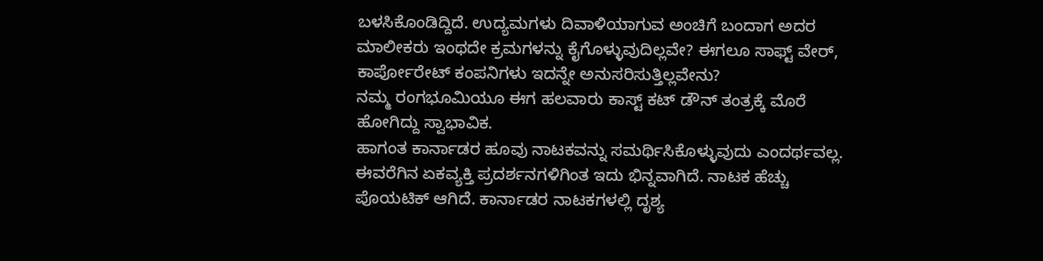ಬಳಸಿಕೊಂಡಿದ್ದಿದೆ. ಉದ್ಯಮಗಳು ದಿವಾಳಿಯಾಗುವ ಅಂಚಿಗೆ ಬಂದಾಗ ಅದರ ಮಾಲೀಕರು ಇಂಥದೇ ಕ್ರಮಗಳನ್ನು ಕೈಗೊಳ್ಳುವುದಿಲ್ಲವೇ? ಈಗಲೂ ಸಾಫ್ಟ್ ವೇರ್, ಕಾರ್ಪೋರೇಟ್ ಕಂಪನಿಗಳು ಇದನ್ನೇ ಅನುಸರಿಸುತ್ತಿಲ್ಲವೇನು?
ನಮ್ಮ ರಂಗಭೂಮಿಯೂ ಈಗ ಹಲವಾರು ಕಾಸ್ಟ್ ಕಟ್ ಡೌನ್ ತಂತ್ರಕ್ಕೆ ಮೊರೆ ಹೋಗಿದ್ದು ಸ್ವಾಭಾವಿಕ.
ಹಾಗಂತ ಕಾರ್ನಾಡರ ಹೂವು ನಾಟಕವನ್ನು ಸಮರ್ಥಿಸಿಕೊಳ್ಳುವುದು ಎಂದರ್ಥವಲ್ಲ. ಈವರೆಗಿನ ಏಕವ್ಯಕ್ತಿ ಪ್ರದರ್ಶನಗಳಿಗಿಂತ ಇದು ಭಿನ್ನವಾಗಿದೆ. ನಾಟಕ ಹೆಚ್ಚು ಪೊಯಟಿಕ್ ಆಗಿದೆ. ಕಾರ್ನಾಡರ ನಾಟಕಗಳಲ್ಲಿ ದೃಶ್ಯ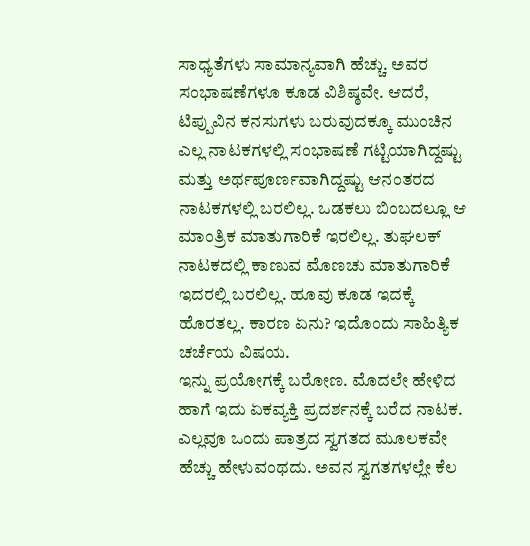ಸಾಧ್ಯತೆಗಳು ಸಾಮಾನ್ಯವಾಗಿ ಹೆಚ್ಚು. ಅವರ ಸಂಭಾಷಣೆಗಳೂ ಕೂಡ ವಿಶಿಷ್ಠವೇ. ಆದರೆ, ಟಿಪ್ಪುವಿನ ಕನಸುಗಳು ಬರುವುದಕ್ಕೂ ಮುಂಚಿನ ಎಲ್ಲ ನಾಟಕಗಳಲ್ಲಿ ಸಂಭಾಷಣೆ ಗಟ್ಟಿಯಾಗಿದ್ದಷ್ಟು ಮತ್ತು ಅರ್ಥಪೂರ್ಣವಾಗಿದ್ದಷ್ಟು ಆನಂತರದ ನಾಟಕಗಳಲ್ಲಿ ಬರಲಿಲ್ಲ. ಒಡಕಲು ಬಿಂಬದಲ್ಲೂ ಆ ಮಾಂತ್ರಿಕ ಮಾತುಗಾರಿಕೆ ಇರಲಿಲ್ಲ. ತುಘಲಕ್ ನಾಟಕದಲ್ಲಿ ಕಾಣುವ ಮೊಣಚು ಮಾತುಗಾರಿಕೆ ಇದರಲ್ಲಿ ಬರಲಿಲ್ಲ. ಹೂವು ಕೂಡ ಇದಕ್ಕೆ ಹೊರತಲ್ಲ. ಕಾರಣ ಏನು? ಇದೊಂದು ಸಾಹಿತ್ಯಿಕ ಚರ್ಚೆಯ ವಿಷಯ.
ಇನ್ನು ಪ್ರಯೋಗಕ್ಕೆ ಬರೋಣ. ಮೊದಲೇ ಹೇಳಿದ ಹಾಗೆ ಇದು ಏಕವ್ಯಕ್ತಿ ಪ್ರದರ್ಶನಕ್ಕೆ ಬರೆದ ನಾಟಕ. ಎಲ್ಲವೂ ಒಂದು ಪಾತ್ರದ ಸ್ವಗತದ ಮೂಲಕವೇ ಹೆಚ್ಚು ಹೇಳುವಂಥದು. ಅವನ ಸ್ವಗತಗಳಲ್ಲೇ ಕೆಲ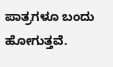ಪಾತ್ರಗಳೂ ಬಂದು ಹೋಗುತ್ತವೆ.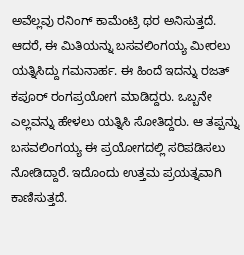ಅವೆಲ್ಲವು ರನಿಂಗ್ ಕಾಮೆಂಟ್ರಿ ಥರ ಅನಿಸುತ್ತದೆ. ಆದರೆ, ಈ ಮಿತಿಯನ್ನು ಬಸವಲಿಂಗಯ್ಯ ಮೀರಲು ಯತ್ನಿಸಿದ್ದು ಗಮನಾರ್ಹ. ಈ ಹಿಂದೆ ಇದನ್ನು ರಜತ್ ಕಪೂರ್ ರಂಗಪ್ರಯೋಗ ಮಾಡಿದ್ದರು. ಒಬ್ಬನೇ ಎಲ್ಲವನ್ನು ಹೇಳಲು ಯತ್ನಿಸಿ ಸೋತಿದ್ದರು. ಆ ತಪ್ಪನ್ನು ಬಸವಲಿಂಗಯ್ಯ ಈ ಪ್ರಯೋಗದಲ್ಲಿ ಸರಿಪಡಿಸಲು ನೋಡಿದ್ದಾರೆ. ಇದೊಂದು ಉತ್ತಮ ಪ್ರಯತ್ನವಾಗಿ ಕಾಣಿಸುತ್ತದೆ.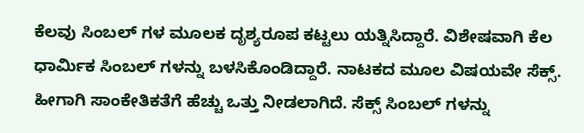ಕೆಲವು ಸಿಂಬಲ್ ಗಳ ಮೂಲಕ ದೃಶ್ಯರೂಪ ಕಟ್ಟಲು ಯತ್ನಿಸಿದ್ದಾರೆ. ವಿಶೇಷವಾಗಿ ಕೆಲ ಧಾರ್ಮಿಕ ಸಿಂಬಲ್ ಗಳನ್ನು ಬಳಸಿಕೊಂಡಿದ್ದಾರೆ. ನಾಟಕದ ಮೂಲ ವಿಷಯವೇ ಸೆಕ್ಸ್. ಹೀಗಾಗಿ ಸಾಂಕೇತಿಕತೆಗೆ ಹೆಚ್ಚು ಒತ್ತು ನೀಡಲಾಗಿದೆ. ಸೆಕ್ಸ್ ಸಿಂಬಲ್ ಗಳನ್ನು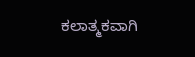ಕಲಾತ್ಮಕವಾಗಿ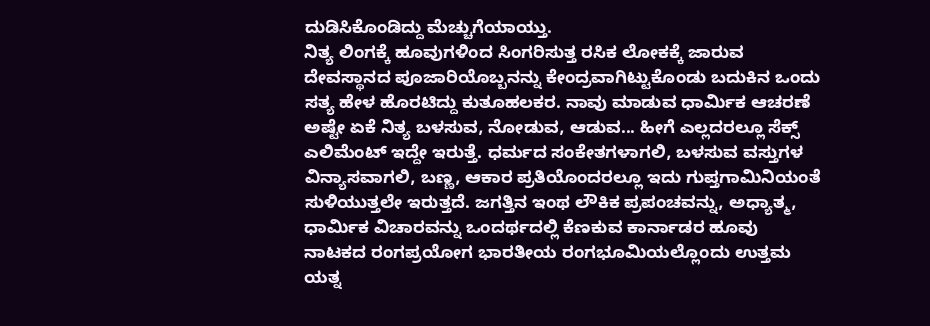ದುಡಿಸಿಕೊಂಡಿದ್ದು ಮೆಚ್ಚುಗೆಯಾಯ್ತು.
ನಿತ್ಯ ಲಿಂಗಕ್ಕೆ ಹೂವುಗಳಿಂದ ಸಿಂಗರಿಸುತ್ತ ರಸಿಕ ಲೋಕಕ್ಕೆ ಜಾರುವ ದೇವಸ್ಥಾನದ ಪೂಜಾರಿಯೊಬ್ಬನನ್ನು ಕೇಂದ್ರವಾಗಿಟ್ಟುಕೊಂಡು ಬದುಕಿನ ಒಂದು ಸತ್ಯ ಹೇಳ ಹೊರಟಿದ್ದು ಕುತೂಹಲಕರ. ನಾವು ಮಾಡುವ ಧಾರ್ಮಿಕ ಆಚರಣೆ ಅಷ್ಟೇ ಏಕೆ ನಿತ್ಯ ಬಳಸುವ, ನೋಡುವ, ಆಡುವ... ಹೀಗೆ ಎಲ್ಲದರಲ್ಲೂ ಸೆಕ್ಸ್ ಎಲಿಮೆಂಟ್ ಇದ್ದೇ ಇರುತ್ತೆ. ಧರ್ಮದ ಸಂಕೇತಗಳಾಗಲಿ, ಬಳಸುವ ವಸ್ತುಗಳ ವಿನ್ಯಾಸವಾಗಲಿ, ಬಣ್ಣ, ಆಕಾರ ಪ್ರತಿಯೊಂದರಲ್ಲೂ ಇದು ಗುಪ್ತಗಾಮಿನಿಯಂತೆ ಸುಳಿಯುತ್ತಲೇ ಇರುತ್ತದೆ. ಜಗತ್ತಿನ ಇಂಥ ಲೌಕಿಕ ಪ್ರಪಂಚವನ್ನು, ಅಧ್ಯಾತ್ಮ, ಧಾರ್ಮಿಕ ವಿಚಾರವನ್ನು ಒಂದರ್ಥದಲ್ಲಿ ಕೆಣಕುವ ಕಾರ್ನಾಡರ ಹೂವು ನಾಟಕದ ರಂಗಪ್ರಯೋಗ ಭಾರತೀಯ ರಂಗಭೂಮಿಯಲ್ಲೊಂದು ಉತ್ತಮ ಯತ್ನ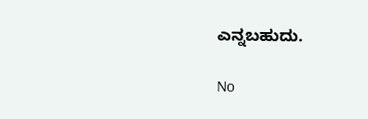ಎನ್ನಬಹುದು.

No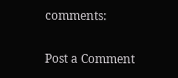comments:

Post a Comment